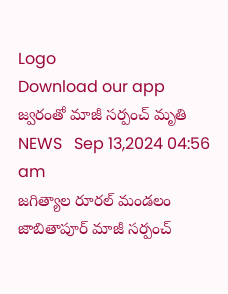Logo
Download our app
జ్వరంతో మాజీ సర్పంచ్ మృతి
NEWS   Sep 13,2024 04:56 am
జగిత్యాల రూరల్ మండలం జాబితాపూర్ మాజీ సర్పంచ్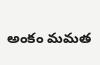అంకం మమత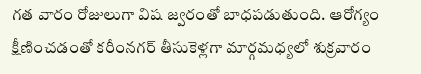గత వారం రోజులుగా విష జ్వరంతో బాధపడుతుంది. ఆరోగ్యం క్షీణించడంతో కరీంనగర్ తీసుకెళ్లగా మార్గమధ్యలో శుక్రవారం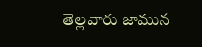తెల్లవారు జామున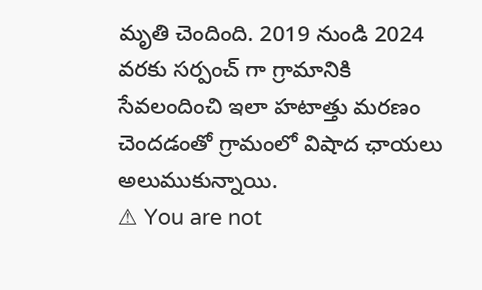మృతి చెందింది. 2019 నుండి 2024 వరకు సర్పంచ్ గా గ్రామానికి సేవలందించి ఇలా హటాత్తు మరణం చెందడంతో గ్రామంలో విషాద ఛాయలు అలుముకున్నాయి.
⚠ You are not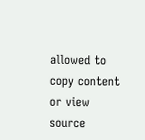allowed to copy content or view source